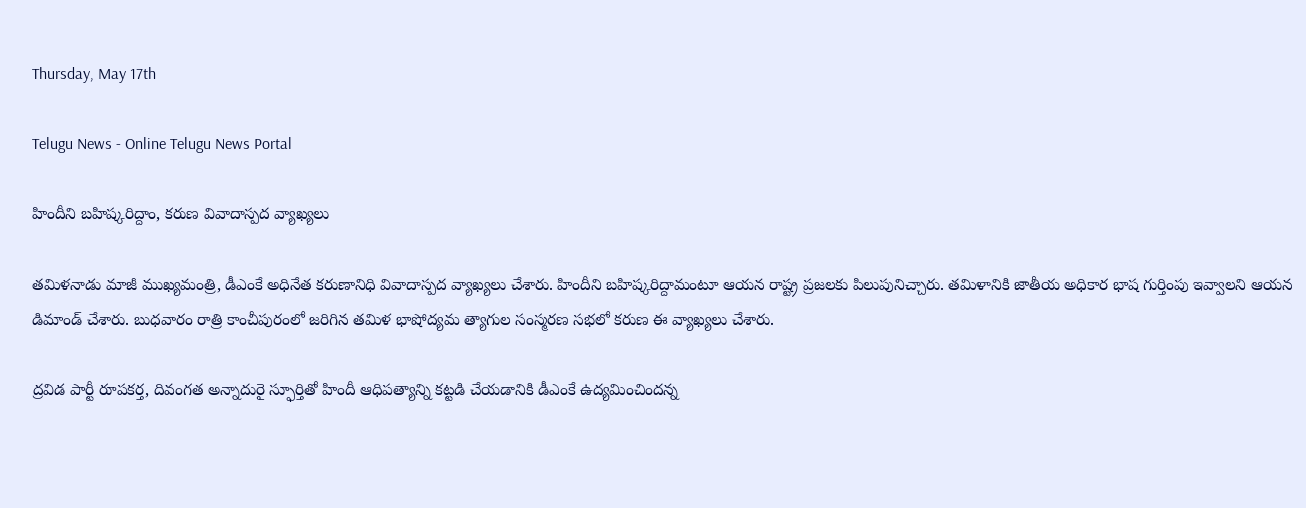Thursday, May 17th

Telugu News - Online Telugu News Portal

హిందీని బహిష్కరిద్దాం, కరుణ వివాదాస్పద వ్యాఖ్యలు

తమిళనాడు మాజీ ముఖ్యమంత్రి, డీఎంకే అధినేత కరుణానిధి వివాదాస్పద వ్యాఖ్యలు చేశారు. హిందీని బహిష్కరిద్దామంటూ ఆయన రాష్ట్ర ప్రజలకు పిలుపునిచ్చారు. తమిళానికి జాతీయ అధికార భాష గుర్తింపు ఇవ్వాలని ఆయన డిమాండ్ చేశారు. బుధవారం రాత్రి కాంచీపురంలో జరిగిన తమిళ భాషోద్యమ త్యాగుల సంస్మరణ సభలో కరుణ ఈ వ్యాఖ్యలు చేశారు.

ద్రవిడ పార్టీ రూపకర్త, దివంగత అన్నాదురై స్ఫూర్తితో హిందీ ఆధిపత్యాన్ని కట్టడి చేయడానికి డీఎంకే ఉద్యమించిందన్న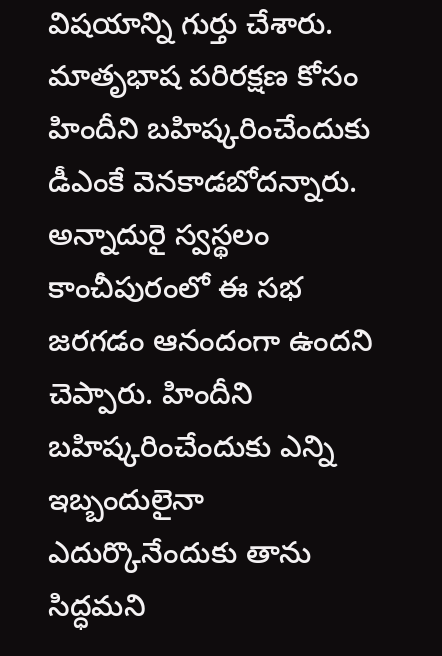విషయాన్ని గుర్తు చేశారు. మాతృభాష పరిరక్షణ కోసం హిందీని బహిష్కరించేందుకు డీఎంకే వెనకాడబోదన్నారు. అన్నాదురై స్వస్థలం కాంచీపురంలో ఈ సభ జరగడం ఆనందంగా ఉందని చెప్పారు. హిందీని బహిష్కరించేందుకు ఎన్ని ఇబ్బందులైనా ఎదుర్కొనేందుకు తాను సిద్ధమని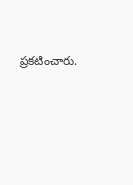ప్రకటించారు.